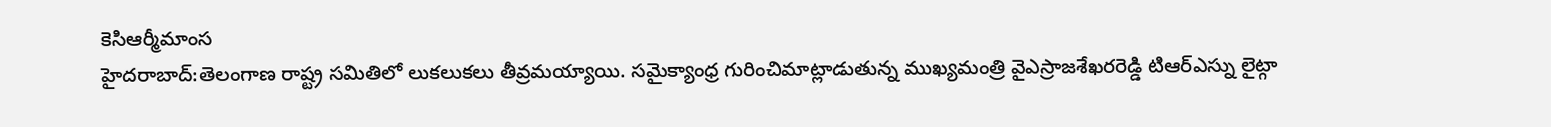కెసిఆర్మీమాంస
హైదరాబాద్:తెలంగాణ రాష్ట్ర సమితిలో లుకలుకలు తీవ్రమయ్యాయి. సమైక్యాంధ్ర గురించిమాట్లాడుతున్న ముఖ్యమంత్రి వైఎస్రాజశేఖరరెడ్డి టిఆర్ఎస్ను లైట్గా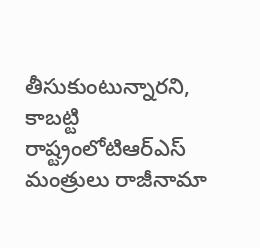తీసుకుంటున్నారని, కాబట్టి రాష్ట్రంలోటిఆర్ఎస్ మంత్రులు రాజీనామా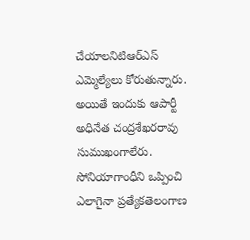చేయాలనిటిఆర్ఎస్ ఎమ్మెల్యేలు కోరుతున్నారు. అయితే ఇందుకు ఆపార్టీ అధినేత చంద్రశేఖరరావు సుముఖంగాలేరు. సోనియాగాంధీని ఒప్పించి ఎలాగైనా ప్రత్యేకతెలంగాణ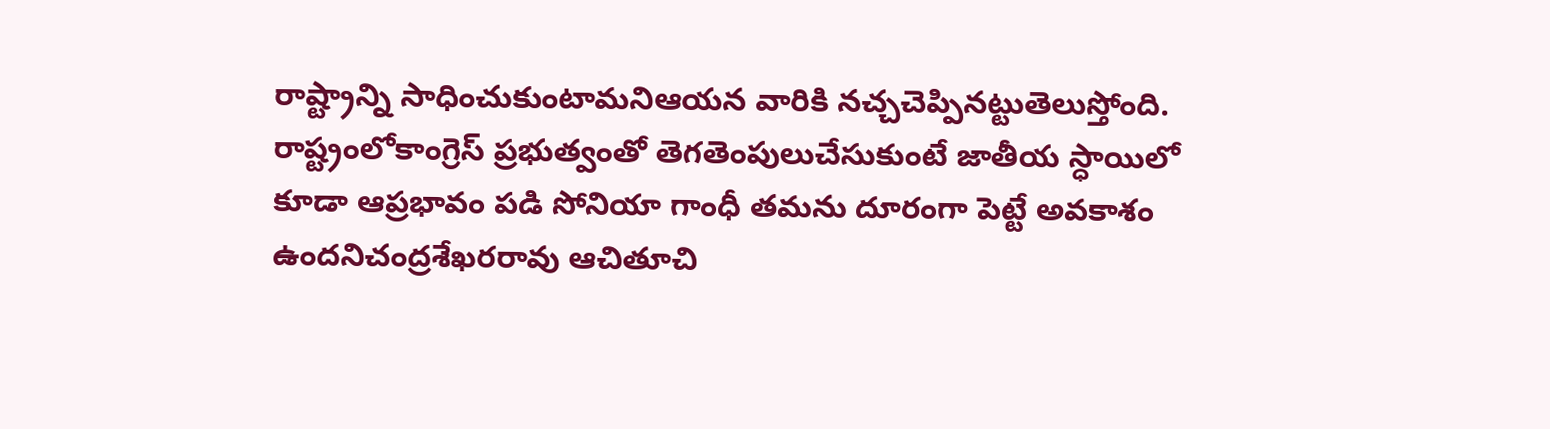రాష్ట్రాన్ని సాధించుకుంటామనిఆయన వారికి నచ్చచెప్పినట్టుతెలుస్తోంది.
రాష్ట్రంలోకాంగ్రెస్ ప్రభుత్వంతో తెగతెంపులుచేసుకుంటే జాతీయ స్ధాయిలో కూడా ఆప్రభావం పడి సోనియా గాంధీ తమను దూరంగా పెట్టే అవకాశం ఉందనిచంద్రశేఖరరావు ఆచితూచి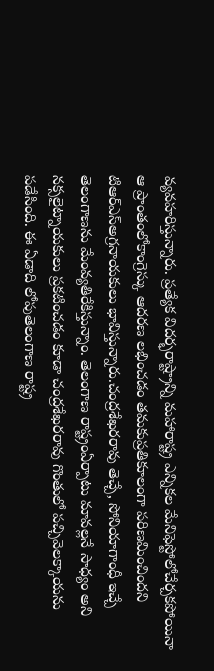వ్యవహరిస్తున్నారు. ప్రత్యేక విదర్భరాష్ట్రాన్ని మహారాష్ట్ర ఎన్నికల మేనిఫెస్టోలోచేర్చకపోయినా ఆ ప్రాంతంలోకాంగ్రెస్కు ఆదరణ లభించడం తమకుప్రతికూలంగా పరిణమించిందని టిఆర్ఎస్అగ్రనాయకులు భావిస్తున్నారు.చంద్రశేఖరరావు తెచ్చే, సోనియాగాంధీ ఇచ్చే తెలంగాణను మేంవ్యతిరేకిస్తున్నాం. తెలంగాణ రాష్ట్రంఏర్పాటు మావల్లనే సాధ్యం అని నక్సలైట్నాయకులు ప్రకటించడం కూడా చంద్రశేఖరరావు గొంతులో పచ్చివెలక్కాయను పడేసింది. ఈ ఏడాది లోపుతెలంగాణ రాష్ట్ర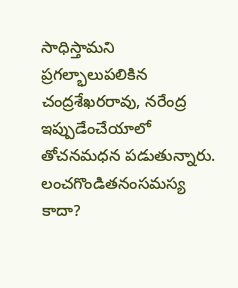సాధిస్తామని ప్రగల్భాలుపలికిన చంద్రశేఖరరావు, నరేంద్ర ఇప్పుడేంచేయాలో తోచనమధన పడుతున్నారు.
లంచగొండితనంసమస్య కాదా?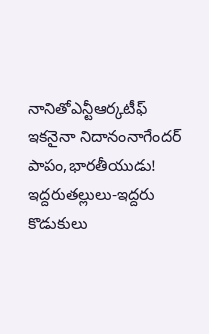నానితోఎన్టీఆర్కటీఫ్
ఇకనైనా నిదానంనాగేందర్
పాపం,భారతీయుడు!
ఇద్దరుతల్లులు-ఇద్దరు కొడుకులు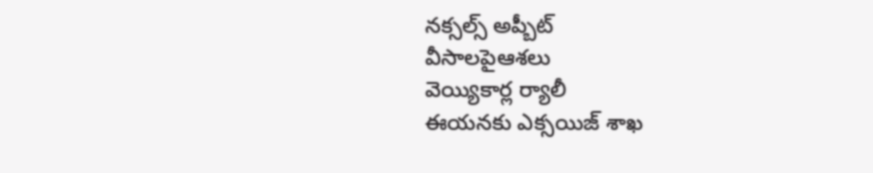నక్సల్స్ అప్బీట్
వీసాలపైఆశలు
వెయ్యికార్ల ర్యాలీ
ఈయనకు ఎక్సయిజ్ శాఖ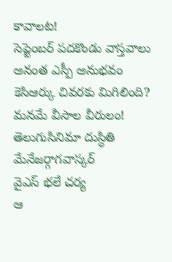కావాలట!
సెప్టెంబర్ పదకొండు వాస్తవాలు
అనంత ఎస్పీ అనుభవం
కెసిఆర్కు చివరకు మిగిలింది?
మనమే వీసాల వీరులం!
తెలుగుసినిమా దుస్ధితి
మేనేజర్గాగవాస్కర్
వైఎస్ భలే చర్య
ఆ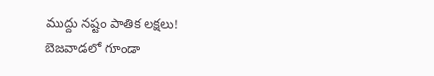ముద్దు నష్టం పాతిక లక్షలు!
బెజవాడలో గూండా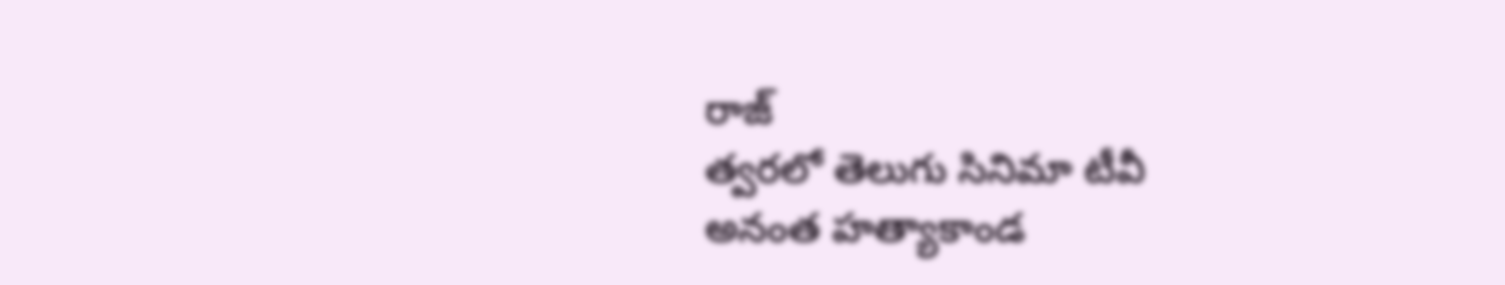రాజ్
త్వరలో తెలుగు సినిమా టీవీ
అనంత హత్యాకాండ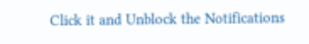Click it and Unblock the Notifications